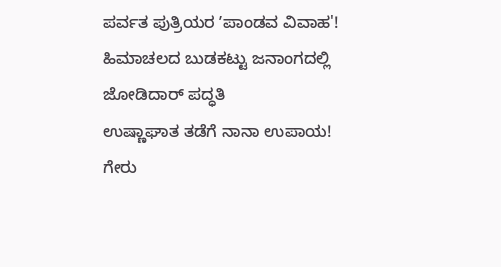ಪರ್ವತ ಪುತ್ರಿಯರ ʼಪಾಂಡವ ವಿವಾಹ'! ಹಿಮಾಚಲದ ಬುಡಕಟ್ಟು ಜನಾಂಗದಲ್ಲಿ ಜೋಡಿದಾರ್ ಪದ್ಧತಿ
ಉಷ್ಣಾಘಾತ ತಡೆಗೆ ನಾನಾ ಉಪಾಯ!
ಗೇರು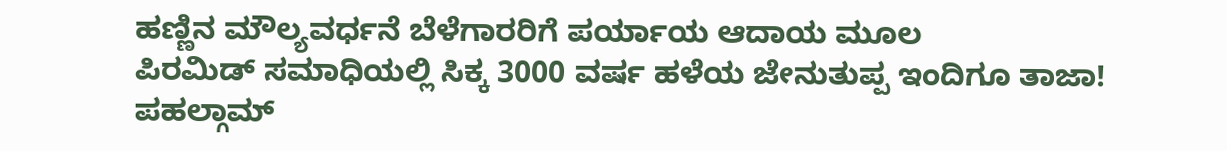ಹಣ್ಣಿನ ಮೌಲ್ಯವರ್ಧನೆ ಬೆಳೆಗಾರರಿಗೆ ಪರ್ಯಾಯ ಆದಾಯ ಮೂಲ
ಪಿರಮಿಡ್ ಸಮಾಧಿಯಲ್ಲಿ ಸಿಕ್ಕ 3000 ವರ್ಷ ಹಳೆಯ ಜೇನುತುಪ್ಪ ಇಂದಿಗೂ ತಾಜಾ!
ಪಹಲ್ಗಾಮ್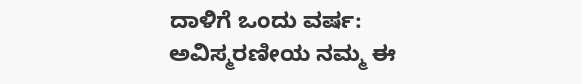ದಾಳಿಗೆ ಒಂದು ವರ್ಷ: ಅವಿಸ್ಮರಣೀಯ ನಮ್ಮ ಈ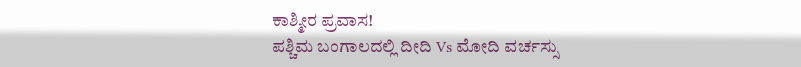ಕಾಶ್ಮೀರ ಪ್ರವಾಸ!
ಪಶ್ಚಿಮ ಬಂಗಾಲದಲ್ಲಿ ದೀದಿ Vs ಮೋದಿ ವರ್ಚಸ್ಸು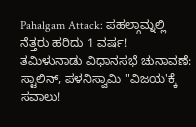Pahalgam Attack: ಪಹಲ್ಗಾಮ್ನಲ್ಲಿ ನೆತ್ತರು ಹರಿದು 1 ವರ್ಷ!
ತಮಿಳುನಾಡು ವಿಧಾನಸಭೆ ಚುನಾವಣೆ: ಸ್ಟಾಲಿನ್, ಪಳನಿಸ್ವಾಮಿ "ವಿಜಯ'ಕ್ಕೆ ಸವಾಲು!